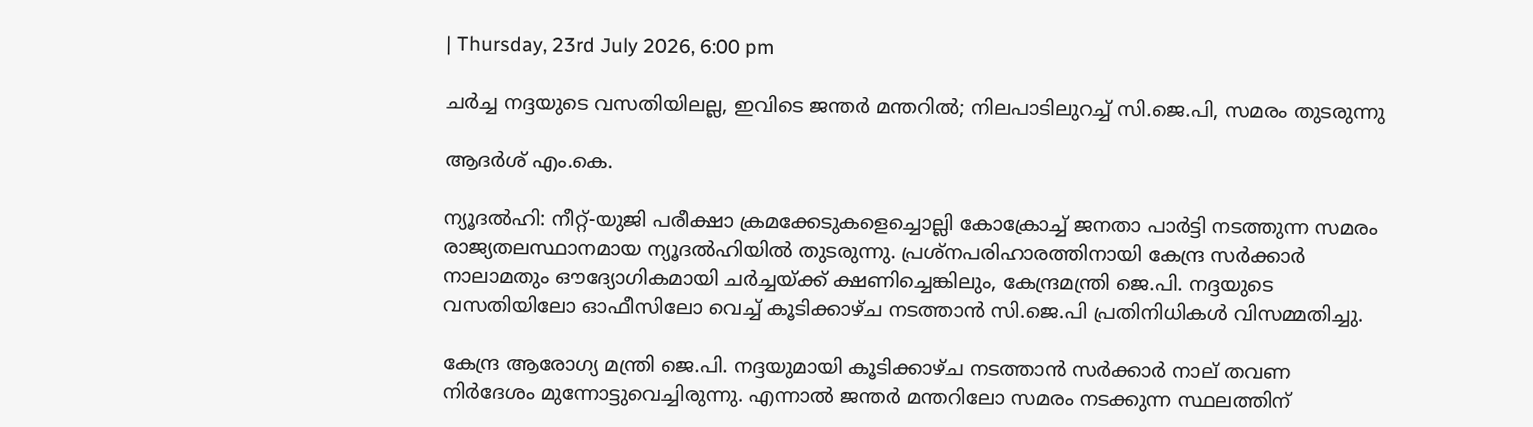| Thursday, 23rd July 2026, 6:00 pm

ചര്‍ച്ച നദ്ദയുടെ വസതിയിലല്ല, ഇവിടെ ജന്തര്‍ മന്തറില്‍; നിലപാടിലുറച്ച് സി.ജെ.പി, സമരം തുടരുന്നു

ആദർശ് എം.കെ.

ന്യൂദല്‍ഹി: നീറ്റ്-യുജി പരീക്ഷാ ക്രമക്കേടുകളെച്ചൊല്ലി കോക്രോച്ച് ജനതാ പാര്‍ട്ടി നടത്തുന്ന സമരം രാജ്യതലസ്ഥാനമായ ന്യൂദല്‍ഹിയില്‍ തുടരുന്നു. പ്രശ്‌നപരിഹാരത്തിനായി കേന്ദ്ര സര്‍ക്കാര്‍ നാലാമതും ഔദ്യോഗികമായി ചര്‍ച്ചയ്ക്ക് ക്ഷണിച്ചെങ്കിലും, കേന്ദ്രമന്ത്രി ജെ.പി. നദ്ദയുടെ വസതിയിലോ ഓഫീസിലോ വെച്ച് കൂടിക്കാഴ്ച നടത്താന്‍ സി.ജെ.പി പ്രതിനിധികള്‍ വിസമ്മതിച്ചു.

കേന്ദ്ര ആരോഗ്യ മന്ത്രി ജെ.പി. നദ്ദയുമായി കൂടിക്കാഴ്ച നടത്താന്‍ സര്‍ക്കാര്‍ നാല് തവണ നിര്‍ദേശം മുന്നോട്ടുവെച്ചിരുന്നു. എന്നാല്‍ ജന്തര്‍ മന്തറിലോ സമരം നടക്കുന്ന സ്ഥലത്തിന്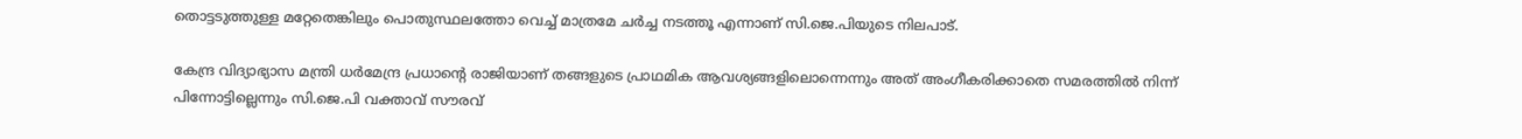തൊട്ടടുത്തുള്ള മറ്റേതെങ്കിലും പൊതുസ്ഥലത്തോ വെച്ച് മാത്രമേ ചര്‍ച്ച നടത്തൂ എന്നാണ് സി.ജെ.പിയുടെ നിലപാട്.

കേന്ദ്ര വിദ്യാഭ്യാസ മന്ത്രി ധര്‍മേന്ദ്ര പ്രധാന്റെ രാജിയാണ് തങ്ങളുടെ പ്രാഥമിക ആവശ്യങ്ങളിലൊന്നെന്നും അത് അംഗീകരിക്കാതെ സമരത്തില്‍ നിന്ന് പിന്നോട്ടില്ലെന്നും സി.ജെ.പി വക്താവ് സൗരവ്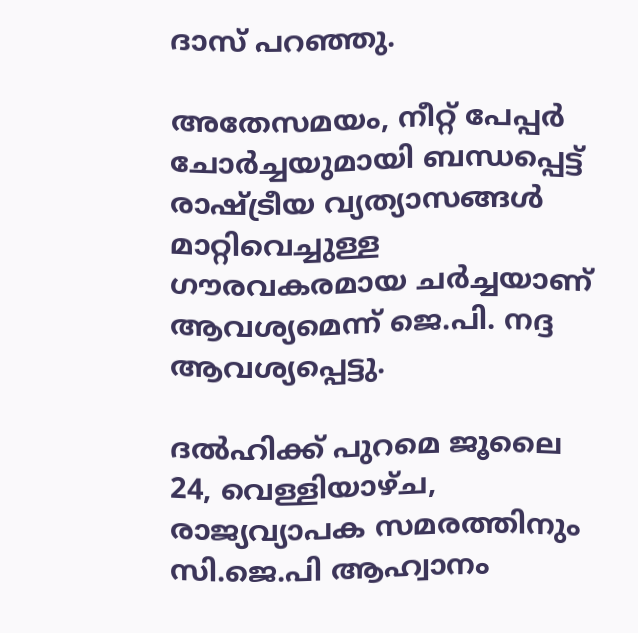ദാസ് പറഞ്ഞു.

അതേസമയം, നീറ്റ് പേപ്പര്‍ ചോര്‍ച്ചയുമായി ബന്ധപ്പെട്ട് രാഷ്ട്രീയ വ്യത്യാസങ്ങള്‍ മാറ്റിവെച്ചുള്ള ഗൗരവകരമായ ചര്‍ച്ചയാണ് ആവശ്യമെന്ന് ജെ.പി. നദ്ദ ആവശ്യപ്പെട്ടു.

ദല്‍ഹിക്ക് പുറമെ ജൂലൈ 24, വെള്ളിയാഴ്ച, രാജ്യവ്യാപക സമരത്തിനും സി.ജെ.പി ആഹ്വാനം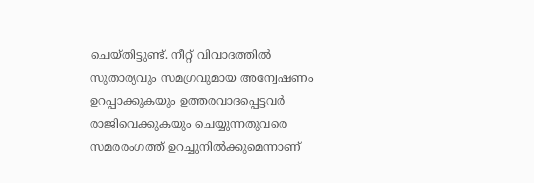ചെയ്തിട്ടുണ്ട്. നീറ്റ് വിവാദത്തില്‍ സുതാര്യവും സമഗ്രവുമായ അന്വേഷണം ഉറപ്പാക്കുകയും ഉത്തരവാദപ്പെട്ടവര്‍ രാജിവെക്കുകയും ചെയ്യുന്നതുവരെ സമരരംഗത്ത് ഉറച്ചുനില്‍ക്കുമെന്നാണ്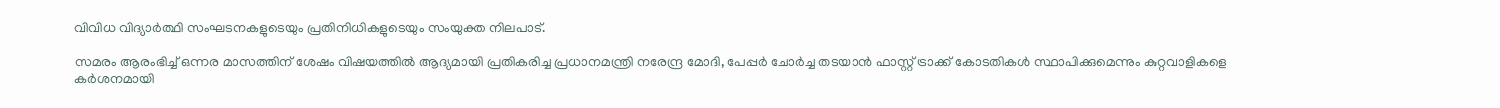വിവിധ വിദ്യാര്‍ത്ഥി സംഘടനകളുടെയും പ്രതിനിധികളുടെയും സംയുക്ത നിലപാട്.

സമരം ആരംഭിച്ച് ഒന്നര മാസത്തിന് ശേഷം വിഷയത്തില്‍ ആദ്യമായി പ്രതികരിച്ച പ്രധാനമന്ത്രി നരേന്ദ്ര മോദി, പേപ്പര്‍ ചോര്‍ച്ച തടയാന്‍ ഫാസ്റ്റ് ട്രാക്ക് കോടതികള്‍ സ്ഥാപിക്കുമെന്നും കുറ്റവാളികളെ കര്‍ശനമായി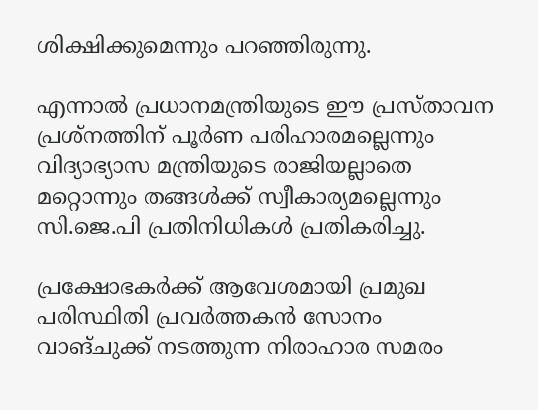ശിക്ഷിക്കുമെന്നും പറഞ്ഞിരുന്നു.

എന്നാല്‍ പ്രധാനമന്ത്രിയുടെ ഈ പ്രസ്താവന പ്രശ്‌നത്തിന് പൂര്‍ണ പരിഹാരമല്ലെന്നും വിദ്യാഭ്യാസ മന്ത്രിയുടെ രാജിയല്ലാതെ മറ്റൊന്നും തങ്ങള്‍ക്ക് സ്വീകാര്യമല്ലെന്നും സി.ജെ.പി പ്രതിനിധികള്‍ പ്രതികരിച്ചു.

പ്രക്ഷോഭകര്‍ക്ക് ആവേശമായി പ്രമുഖ പരിസ്ഥിതി പ്രവര്‍ത്തകന്‍ സോനം വാങ്ചുക്ക് നടത്തുന്ന നിരാഹാര സമരം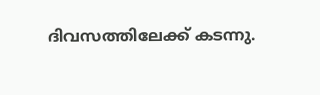ദിവസത്തിലേക്ക് കടന്നു.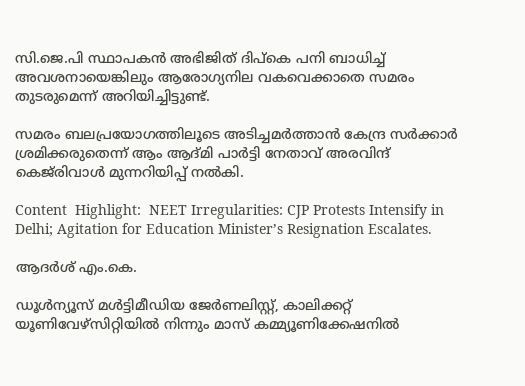സി.ജെ.പി സ്ഥാപകന്‍ അഭിജിത് ദിപ്കെ പനി ബാധിച്ച് അവശനായെങ്കിലും ആരോഗ്യനില വകവെക്കാതെ സമരം തുടരുമെന്ന് അറിയിച്ചിട്ടുണ്ട്.

സമരം ബലപ്രയോഗത്തിലൂടെ അടിച്ചമര്‍ത്താന്‍ കേന്ദ്ര സര്‍ക്കാര്‍ ശ്രമിക്കരുതെന്ന് ആം ആദ്മി പാര്‍ട്ടി നേതാവ് അരവിന്ദ് കെജ്‌രിവാള്‍ മുന്നറിയിപ്പ് നല്‍കി.

Content  Highlight:  NEET Irregularities: CJP Protests Intensify in Delhi; Agitation for Education Minister’s Resignation Escalates.

ആദർശ് എം.കെ.

ഡൂള്‍ന്യൂസ് മള്‍ട്ടിമീഡിയ ജേര്‍ണലിസ്റ്റ്, കാലിക്കറ്റ് യൂണിവേഴ്സിറ്റിയില്‍ നിന്നും മാസ് കമ്മ്യൂണിക്കേഷനില്‍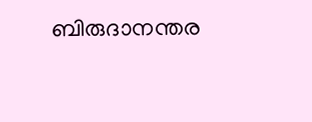ബിരുദാനന്തര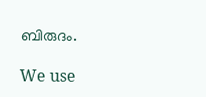ബിരുദം.

We use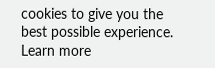cookies to give you the best possible experience. Learn more